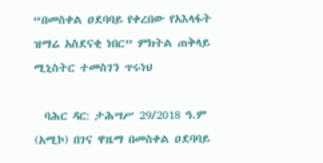“በመስቀል ዐደባባይ የቀረበው የአእላፋት ዝማሬ አስደናቂ ነበር” ምክትል ጠቅላይ ሚኒስትር ተመስገን ጥሩነህ

  ባሕር ዳር: ታሕሣሥ 29/2018 ዓ.ም (አሚኮ) በገና ዋዜማ በመስቀል ዐደባባይ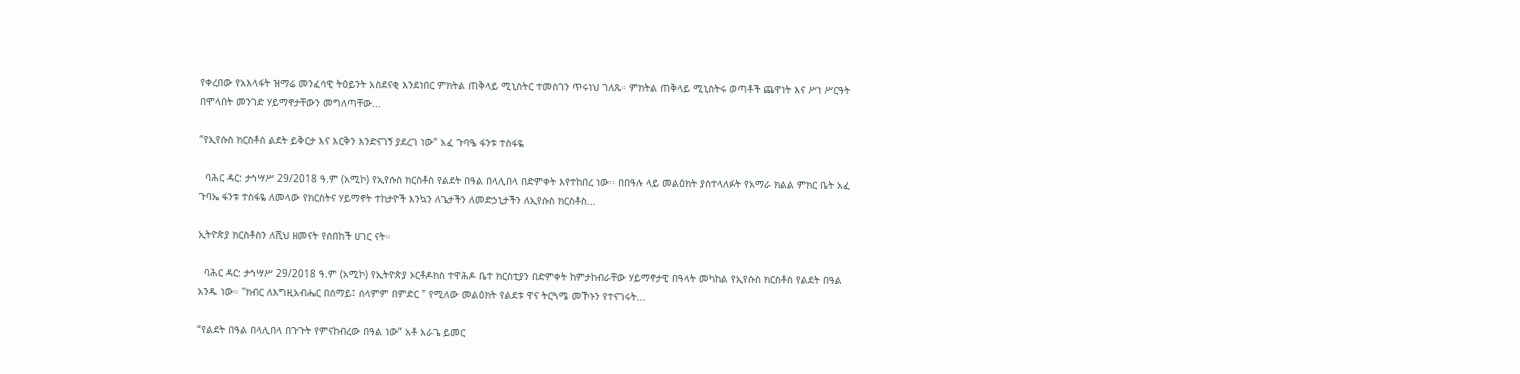የቀረበው የአእላፋት ዝማሬ መንፈሳዊ ትዕይንት አስደናቂ እንደነበር ምክትል ጠቅላይ ሚኒስትር ተመስገን ጥሩነህ ገለጹ። ምክትል ጠቅላይ ሚኒስትሩ ወጣቶች ጨዋነት እና ሥነ ሥርዓት በሞላበት መንገድ ሃይማኖታቸውን መግለጣቸው...

“የኢየሱስ ክርስቶስ ልደት ይቅርታ እና እርቅን እንድናገኝ ያደረገ ነው” አፈ ጉባዔ ፋንቱ ተስፋዬ

  ባሕር ዳር: ታኅሣሥ 29/2018 ዓ.ም (አሚኮ) የኢየሱስ ክርስቶስ የልደት በዓል በላሊበላ በድምቀት እየተከበረ ነው፡፡ በበዓሉ ላይ መልዕክት ያስተላለፉት የአማራ ክልል ምክር ቤት አፈ ጉባኤ ፋንቱ ተስፋዬ ለመላው የክርስትና ሃይማኖት ተከታዮች እንኳን ለጌታችን ለመድኃኒታችን ለኢየሱስ ክርስቶስ...

ኢትዮጵያ ክርስቶስን ለሺህ ዘመናት የሰበከች ሀገር ናት።

  ባሕር ዳር: ታኅሣሥ 29/2018 ዓ.ም (አሚኮ) የኢትዮጵያ ኦርቶዶክስ ተዋሕዶ ቤተ ክርስቲያን በድምቀት ከምታከብራቸው ሃይማኖታዊ በዓላት መካከል የኢየሱስ ክርስቶስ የልደት በዓል አንዱ ነው። "ክብር ለእግዚአብሔር በሰማይ፤ ሰላምም በምድር " የሚለው መልዕክት የልደቱ ዋና ትርጓሜ መኾኑን የተናገሩት...

“የልደት በዓል በላሊበላ በጉጉት የምናከብረው በዓል ነው” አቶ አራጌ ይመር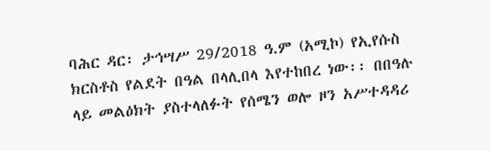ባሕር ዳር፡ ታኅሣሥ 29/2018 ዓ.ም (አሚኮ) የኢየሱስ ክርስቶስ የልደት በዓል በላሊበላ እየተከበረ ነው፡፡ በበዓሉ ላይ መልዕክት ያስተላለፉት የሰሜን ወሎ ዞን አሥተዳዳሪ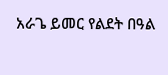አራጌ ይመር የልደት በዓል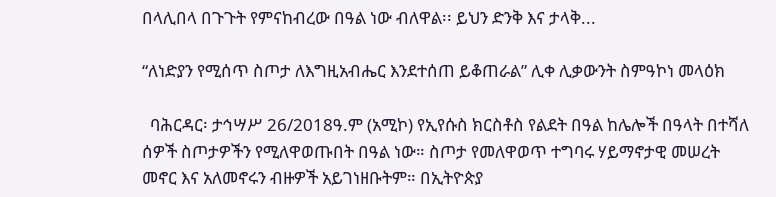በላሊበላ በጉጉት የምናከብረው በዓል ነው ብለዋል፡፡ ይህን ድንቅ እና ታላቅ...

“ለነድያን የሚሰጥ ስጦታ ለእግዚአብሔር እንደተሰጠ ይቆጠራል” ሊቀ ሊቃውንት ስምዓኮነ መላዕክ

  ባሕርዳር፡ ታኅሣሥ 26/2018ዓ.ም (አሚኮ) የኢየሱስ ክርስቶስ የልደት በዓል ከሌሎች በዓላት በተሻለ ሰዎች ስጦታዎችን የሚለዋወጡበት በዓል ነው። ስጦታ የመለዋወጥ ተግባሩ ሃይማኖታዊ መሠረት መኖር እና አለመኖሩን ብዙዎች አይገነዘቡትም። በኢትዮጵያ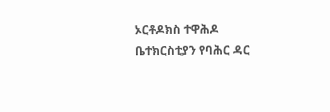ኦርቶዶክስ ተዋሕዶ ቤተክርስቲያን የባሕር ዳር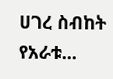ሀገረ ስብከት የአራቱ...